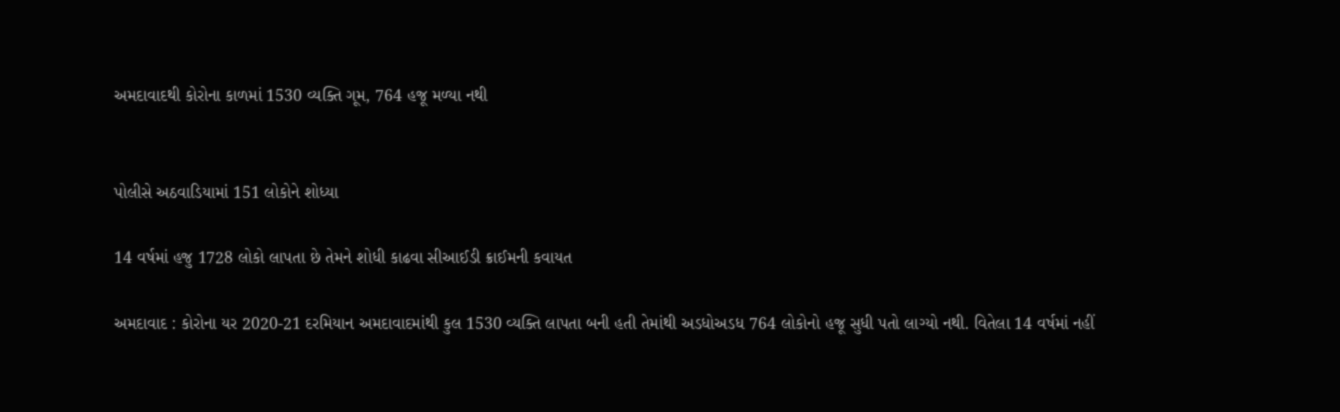અમદાવાદથી કોરોના કાળમાં 1530 વ્યક્તિ ગૂમ, 764 હજૂ મળ્યા નથી


પોલીસે અઠવાડિયામાં 151 લોકોને શોધ્યા

14 વર્ષમાં હજુ 1728 લોકો લાપતા છે તેમને શોધી કાઢવા સીઆઈડી ક્રાઈમની કવાયત

અમદાવાદ : કોરોના યર 2020-21 દરમિયાન અમદાવાદમાંથી કુલ 1530 વ્યક્તિ લાપતા બની હતી તેમાંથી અડધોઅડધ 764 લોકોનો હજૂ સુધી પતો લાગ્યો નથી. વિતેલા 14 વર્ષમાં નહીં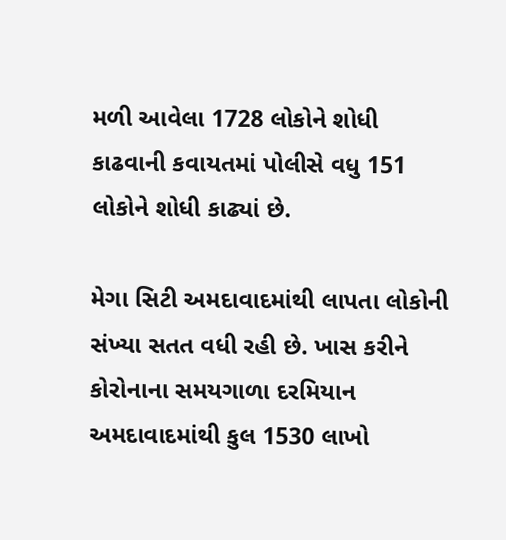મળી આવેલા 1728 લોકોને શોધી કાઢવાની કવાયતમાં પોલીસે વધુ 151 લોકોને શોધી કાઢ્યાં છે.

મેગા સિટી અમદાવાદમાંથી લાપતા લોકોની સંખ્યા સતત વધી રહી છે. ખાસ કરીને કોરોનાના સમયગાળા દરમિયાન અમદાવાદમાંથી કુલ 1530 લાખો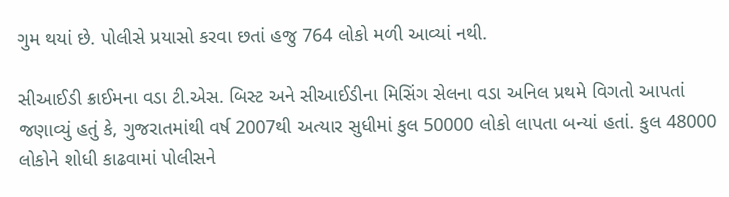ગુમ થયાં છે. પોલીસે પ્રયાસો કરવા છતાં હજુ 764 લોકો મળી આવ્યાં નથી.

સીઆઈડી ક્રાઈમના વડા ટી.એસ. બિસ્ટ અને સીઆઈડીના મિસિંગ સેલના વડા અનિલ પ્રથમે વિગતો આપતાં જણાવ્યું હતું કે, ગુજરાતમાંથી વર્ષ 2007થી અત્યાર સુધીમાં કુલ 50000 લોકો લાપતા બન્યાં હતાં. કુલ 48000 લોકોને શોધી કાઢવામાં પોલીસને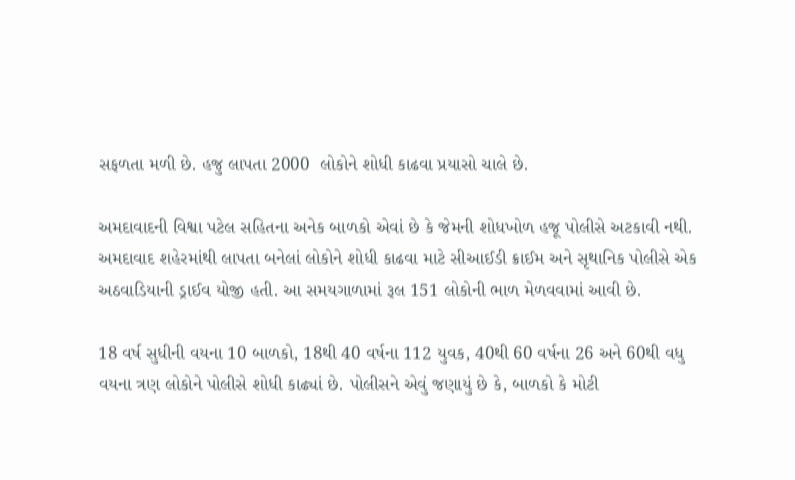સફળતા મળી છે. હજુ લાપતા 2000  લોકોને શોધી કાઢવા પ્રયાસો ચાલે છે.

અમદાવાદની વિશ્વા પટેલ સહિતના અનેક બાળકો એવાં છે કે જેમની શોધખોળ હજૂ પોલીસે અટકાવી નથી. અમદાવાદ શહેરમાંથી લાપતા બનેલાં લોકોને શોધી કાઢવા માટે સીઆઈડી ક્રાઈમ અને સૃથાનિક પોલીસે એક અઠવાડિયાની ડ્રાઈવ યોજી હતી. આ સમયગાળામાં રૂલ 151 લોકોની ભાળ મેળવવામાં આવી છે.

18 વર્ષ સુધીની વયના 10 બાળકો, 18થી 40 વર્ષના 112 યુવક, 40થી 60 વર્ષના 26 અને 60થી વધુ વયના ત્રણ લોકોને પોલીસે શોધી કાઢ્યાં છે. પોલીસને એવું જણાયું છે કે, બાળકો કે મોટી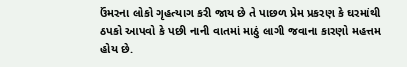ઉંમરના લોકો ગૃહત્યાગ કરી જાય છે તે પાછળ પ્રેમ પ્રકરણ કે ઘરમાંથી ઠપકો આપવો કે પછી નાની વાતમાં માઠું લાગી જવાના કારણો મહત્તમ હોય છે.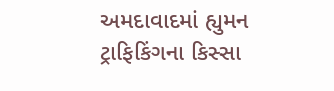અમદાવાદમાં હ્યુમન ટ્રાફિકિંગના કિસ્સા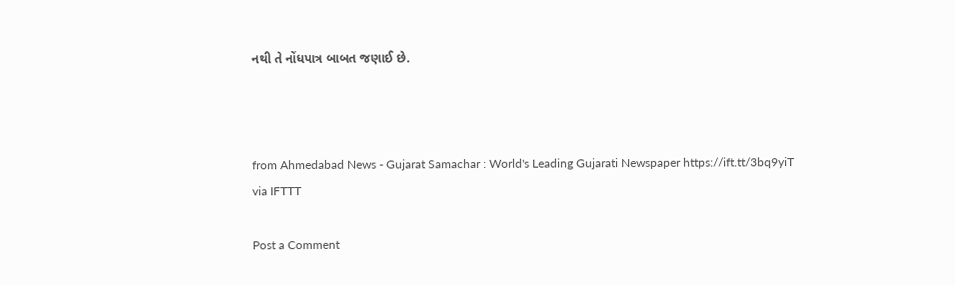નથી તે નોંધપાત્ર બાબત જણાઈ છે.



from Ahmedabad News - Gujarat Samachar : World's Leading Gujarati Newspaper https://ift.tt/3bq9yiT
via IFTTT

Post a Comment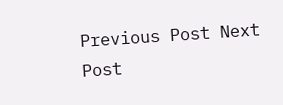Previous Post Next Post